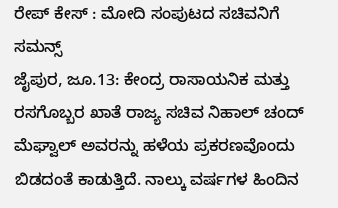ರೇಪ್ ಕೇಸ್ : ಮೋದಿ ಸಂಪುಟದ ಸಚಿವನಿಗೆ ಸಮನ್ಸ್
ಜೈಪುರ, ಜೂ.13: ಕೇಂದ್ರ ರಾಸಾಯನಿಕ ಮತ್ತು ರಸಗೊಬ್ಬರ ಖಾತೆ ರಾಜ್ಯ ಸಚಿವ ನಿಹಾಲ್ ಚಂದ್ ಮೆಘ್ವಾಲ್ ಅವರನ್ನು ಹಳೆಯ ಪ್ರಕರಣವೊಂದು ಬಿಡದಂತೆ ಕಾಡುತ್ತಿದೆ. ನಾಲ್ಕು ವರ್ಷಗಳ ಹಿಂದಿನ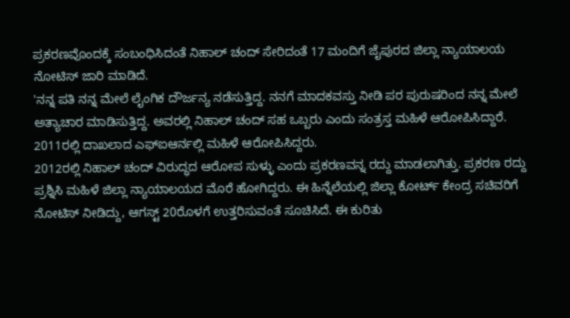ಪ್ರಕರಣವೊಂದಕ್ಕೆ ಸಂಬಂಧಿಸಿದಂತೆ ನಿಹಾಲ್ ಚಂದ್ ಸೇರಿದಂತೆ 17 ಮಂದಿಗೆ ಜೈಪುರದ ಜಿಲ್ಲಾ ನ್ಯಾಯಾಲಯ ನೋಟಿಸ್ ಜಾರಿ ಮಾಡಿದೆ.
'ನನ್ನ ಪತಿ ನನ್ನ ಮೇಲೆ ಲೈಂಗಿಕ ದೌರ್ಜನ್ಯ ನಡೆಸುತ್ತಿದ್ದ. ನನಗೆ ಮಾದಕವಸ್ತು ನೀಡಿ ಪರ ಪುರುಷರಿಂದ ನನ್ನ ಮೇಲೆ ಅತ್ಯಾಚಾರ ಮಾಡಿಸುತ್ತಿದ್ದ. ಅವರಲ್ಲಿ ನಿಹಾಲ್ ಚಂದ್ ಸಹ ಒಬ್ಬರು ಎಂದು ಸಂತ್ರಸ್ತ ಮಹಿಳೆ ಆರೋಪಿಸಿದ್ದಾರೆ. 2011ರಲ್ಲಿ ದಾಖಲಾದ ಎಫ್ಐಆರ್ನಲ್ಲಿ ಮಹಿಳೆ ಆರೋಪಿಸಿದ್ದರು.
2012ರಲ್ಲಿ ನಿಹಾಲ್ ಚಂದ್ ವಿರುದ್ಧದ ಆರೋಪ ಸುಳ್ಳು ಎಂದು ಪ್ರಕರಣವನ್ನ ರದ್ದು ಮಾಡಲಾಗಿತ್ತು. ಪ್ರಕರಣ ರದ್ದು ಪ್ರಶ್ನಿಸಿ ಮಹಿಳೆ ಜಿಲ್ಲಾ ನ್ಯಾಯಾಲಯದ ಮೊರೆ ಹೋಗಿದ್ದರು. ಈ ಹಿನ್ನೆಲೆಯಲ್ಲಿ ಜಿಲ್ಲಾ ಕೋರ್ಟ್ ಕೇಂದ್ರ ಸಚಿವರಿಗೆ ನೋಟಿಸ್ ನೀಡಿದ್ದು, ಆಗಸ್ಟ್ 20ರೊಳಗೆ ಉತ್ತರಿಸುವಂತೆ ಸೂಚಿಸಿದೆ. ಈ ಕುರಿತು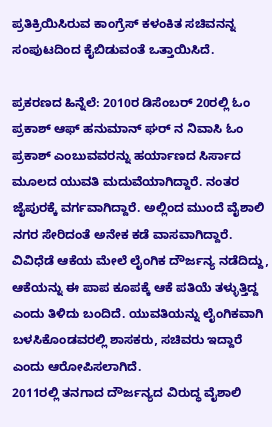ಪ್ರತಿಕ್ರಿಯಿಸಿರುವ ಕಾಂಗ್ರೆಸ್ ಕಳಂಕಿತ ಸಚಿವನನ್ನ ಸಂಪುಟದಿಂದ ಕೈಬಿಡುವಂತೆ ಒತ್ತಾಯಿಸಿದೆ.

ಪ್ರಕರಣದ ಹಿನ್ನೆಲೆ: 2010ರ ಡಿಸೆಂಬರ್ 20ರಲ್ಲಿ ಓಂ ಪ್ರಕಾಶ್ ಆಫ್ ಹನುಮಾನ್ ಘರ್ ನ ನಿವಾಸಿ ಓಂ ಪ್ರಕಾಶ್ ಎಂಬುವವರನ್ನು ಹರ್ಯಾಣದ ಸಿರ್ಸಾದ ಮೂಲದ ಯುವತಿ ಮದುವೆಯಾಗಿದ್ದಾರೆ. ನಂತರ ಜೈಪುರಕ್ಕೆ ವರ್ಗವಾಗಿದ್ದಾರೆ. ಅಲ್ಲಿಂದ ಮುಂದೆ ವೈಶಾಲಿ ನಗರ ಸೇರಿದಂತೆ ಅನೇಕ ಕಡೆ ವಾಸವಾಗಿದ್ದಾರೆ. ವಿವಿಧೆಡೆ ಆಕೆಯ ಮೇಲೆ ಲೈಂಗಿಕ ದೌರ್ಜನ್ಯ ನಡೆದಿದ್ದು, ಆಕೆಯನ್ನು ಈ ಪಾಪ ಕೂಪಕ್ಕೆ ಆಕೆ ಪತಿಯೆ ತಳ್ಳುತ್ತಿದ್ದ ಎಂದು ತಿಳಿದು ಬಂದಿದೆ. ಯುವತಿಯನ್ನು ಲೈಂಗಿಕವಾಗಿ ಬಳಸಿಕೊಂಡವರಲ್ಲಿ ಶಾಸಕರು, ಸಚಿವರು ಇದ್ದಾರೆ ಎಂದು ಆರೋಪಿಸಲಾಗಿದೆ.
2011ರಲ್ಲಿ ತನಗಾದ ದೌರ್ಜನ್ಯದ ವಿರುದ್ಧ ವೈಶಾಲಿ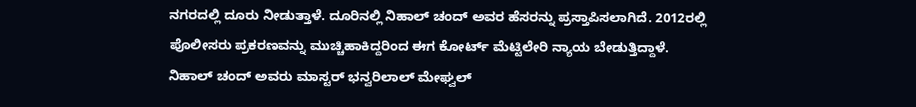ನಗರದಲ್ಲಿ ದೂರು ನೀಡುತ್ತಾಳೆ. ದೂರಿನಲ್ಲಿ ನಿಹಾಲ್ ಚಂದ್ ಅವರ ಹೆಸರನ್ನು ಪ್ರಸ್ತಾಪಿಸಲಾಗಿದೆ. 2012ರಲ್ಲಿ ಪೊಲೀಸರು ಪ್ರಕರಣವನ್ನು ಮುಚ್ಚಿಹಾಕಿದ್ದರಿಂದ ಈಗ ಕೋರ್ಟ್ ಮೆಟ್ಟಿಲೇರಿ ನ್ಯಾಯ ಬೇಡುತ್ತಿದ್ದಾಳೆ.
ನಿಹಾಲ್ ಚಂದ್ ಅವರು ಮಾಸ್ಟರ್ ಭನ್ವರಿಲಾಲ್ ಮೇಘ್ವಲ್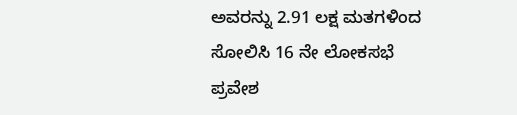ಅವರನ್ನು 2.91 ಲಕ್ಷ ಮತಗಳಿಂದ ಸೋಲಿಸಿ 16 ನೇ ಲೋಕಸಭೆ ಪ್ರವೇಶ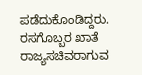ಪಡೆದುಕೊಂಡಿದ್ದರು. ರಸಗೊಬ್ಬರ ಖಾತೆ ರಾಜ್ಯಸಚಿವರಾಗುವ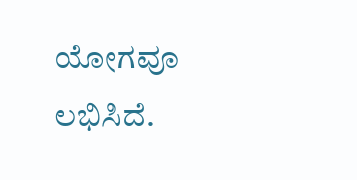ಯೋಗವೂ ಲಭಿಸಿದೆ.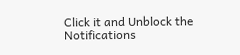Click it and Unblock the Notifications